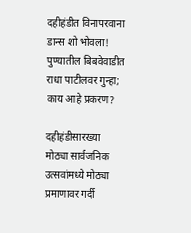दहीहंडीत विनापरवाना डान्स शो भोवला! पुण्यातील बिबवेवाडीत राधा पाटीलवर गुन्हा; काय आहे प्रकरण?

दहीहंडीसारख्या मोठ्या सार्वजनिक उत्सवांमध्ये मोठ्या प्रमाणावर गर्दी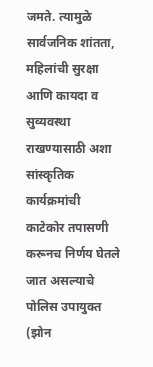जमते. त्यामुळे सार्वजनिक शांतता, महिलांची सुरक्षा आणि कायदा व सुव्यवस्था राखण्यासाठी अशा सांस्कृतिक कार्यक्रमांची काटेकोर तपासणी करूनच निर्णय घेतले जात असल्याचे पोलिस उपायुक्त (झोन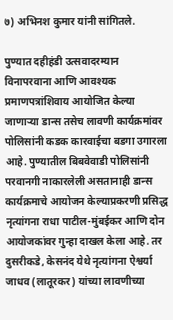७) अभिनश कुमार यांनी सांगितले.

पुण्यात दहीहंडी उत्सवादरम्यान विनापरवाना आणि आवश्यक प्रमाणपत्रांशिवाय आयोजित केल्या जाणाऱ्या डान्स तसेच लावणी कार्यक्रमांवर पोलिसांनी कडक कारवाईचा बडगा उगारला आहे. पुण्यातील बिबवेवाडी पोलिसांनी परवानगी नाकारलेली असतानाही डान्स कार्यक्रमाचे आयोजन केल्याप्रकरणी प्रसिद्ध नृत्यांगना राधा पाटील-मुंबईकर आणि दोन आयोजकांवर गुन्हा दाखल केला आहे. तर दुसरीकडे, केसनंद येथे नृत्यांगना ऐश्वर्या जाधव (लातूरकर) यांच्या लावणीच्या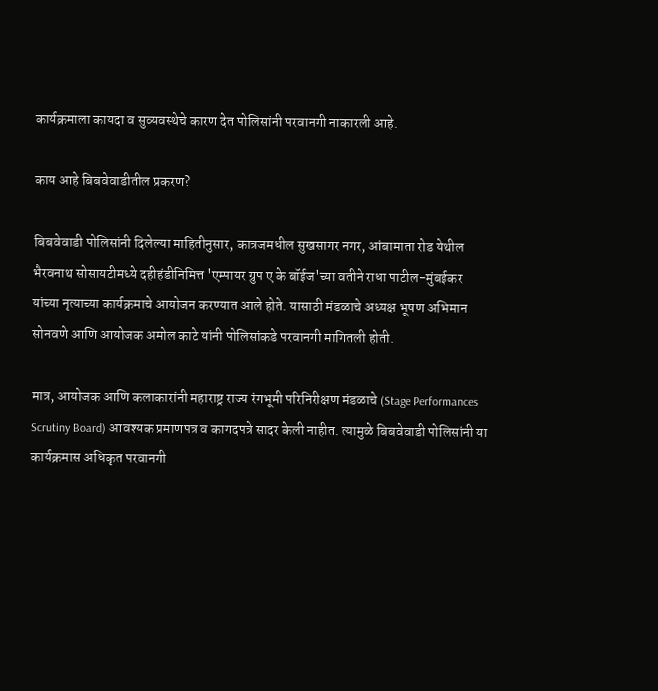कार्यक्रमाला कायदा व सुव्यवस्थेचे कारण देत पोलिसांनी परवानगी नाकारली आहे.

काय आहे बिबवेवाडीतील प्रकरण?

बिबवेवाडी पोलिसांनी दिलेल्या माहितीनुसार, कात्रजमधील सुखसागर नगर, आंबामाता रोड येथील भैरवनाथ सोसायटीमध्ये दहीहंडीनिमित्त 'एम्पायर ग्रुप ए के बॉईज'च्या वतीने राधा पाटील-मुंबईकर यांच्या नृत्याच्या कार्यक्रमाचे आयोजन करण्यात आले होते. यासाठी मंडळाचे अध्यक्ष भूषण अभिमान सोनवणे आणि आयोजक अमोल काटे यांनी पोलिसांकडे परवानगी मागितली होती.

मात्र, आयोजक आणि कलाकारांनी महाराष्ट्र राज्य रंगभूमी परिनिरीक्षण मंडळाचे (Stage Performances Scrutiny Board) आवश्यक प्रमाणपत्र व कागदपत्रे सादर केली नाहीत. त्यामुळे बिबवेवाडी पोलिसांनी या कार्यक्रमास अधिकृत परवानगी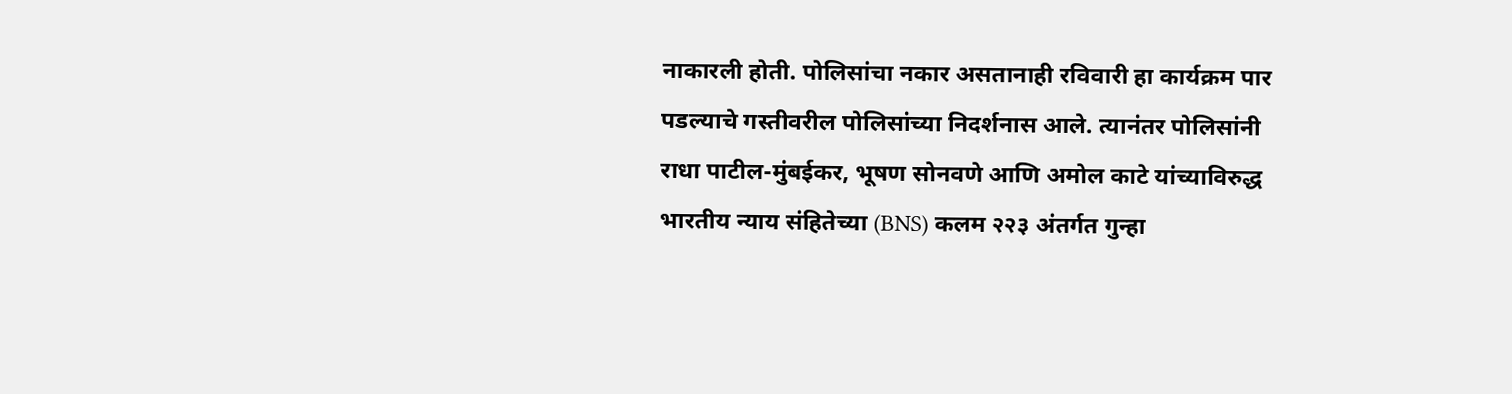नाकारली होती. पोलिसांचा नकार असतानाही रविवारी हा कार्यक्रम पार पडल्याचे गस्तीवरील पोलिसांच्या निदर्शनास आले. त्यानंतर पोलिसांनी राधा पाटील-मुंबईकर, भूषण सोनवणे आणि अमोल काटे यांच्याविरुद्ध भारतीय न्याय संहितेच्या (BNS) कलम २२३ अंतर्गत गुन्हा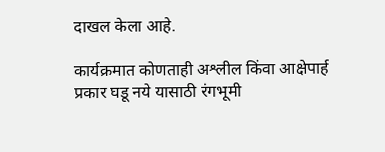दाखल केला आहे.

कार्यक्रमात कोणताही अश्लील किंवा आक्षेपार्ह प्रकार घडू नये यासाठी रंगभूमी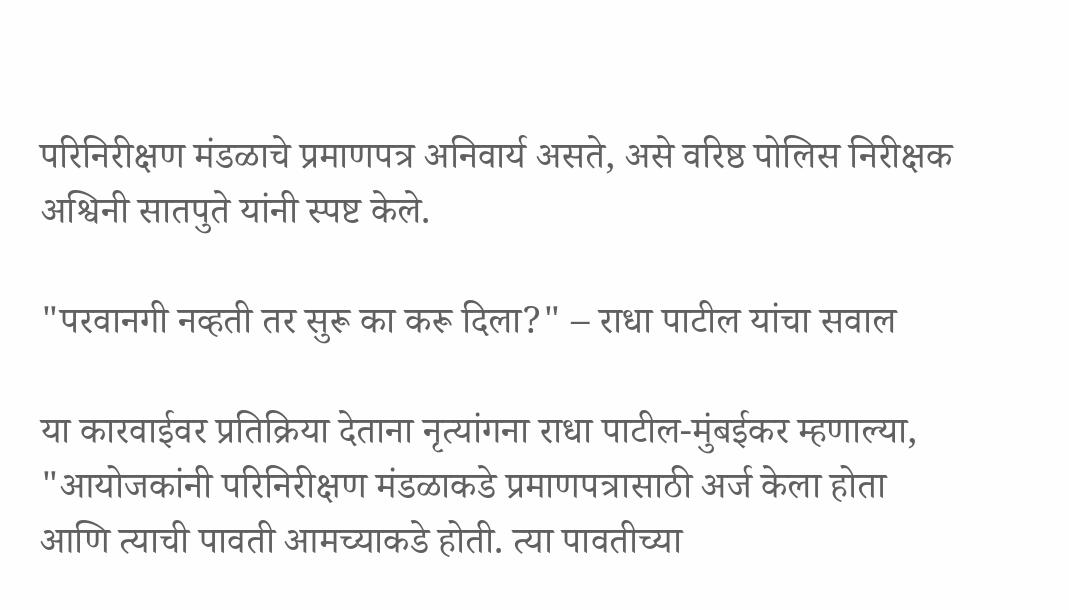परिनिरीक्षण मंडळाचे प्रमाणपत्र अनिवार्य असते, असे वरिष्ठ पोलिस निरीक्षक अश्विनी सातपुते यांनी स्पष्ट केले.

"परवानगी नव्हती तर सुरू का करू दिला?" – राधा पाटील यांचा सवाल

या कारवाईवर प्रतिक्रिया देताना नृत्यांगना राधा पाटील-मुंबईकर म्हणाल्या, "आयोजकांनी परिनिरीक्षण मंडळाकडे प्रमाणपत्रासाठी अर्ज केला होता आणि त्याची पावती आमच्याकडे होती. त्या पावतीच्या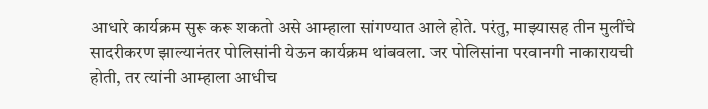आधारे कार्यक्रम सुरू करू शकतो असे आम्हाला सांगण्यात आले होते. परंतु, माझ्यासह तीन मुलींचे सादरीकरण झाल्यानंतर पोलिसांनी येऊन कार्यक्रम थांबवला. जर पोलिसांना परवानगी नाकारायची होती, तर त्यांनी आम्हाला आधीच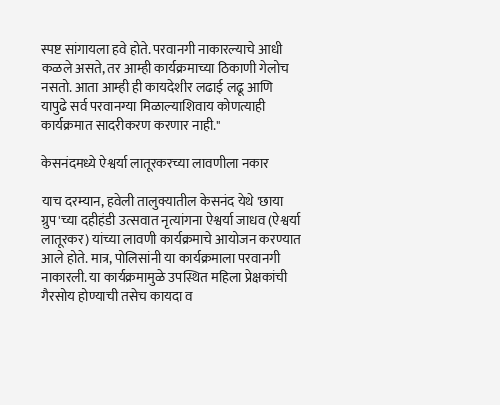स्पष्ट सांगायला हवे होते. परवानगी नाकारल्याचे आधी कळले असते, तर आम्ही कार्यक्रमाच्या ठिकाणी गेलोच नसतो. आता आम्ही ही कायदेशीर लढाई लढू आणि यापुढे सर्व परवानग्या मिळाल्याशिवाय कोणत्याही कार्यक्रमात सादरीकरण करणार नाही."

केसनंदमध्ये ऐश्वर्या लातूरकरच्या लावणीला नकार

याच दरम्यान, हवेली तालुक्यातील केसनंद येथे 'छाया ग्रुप'च्या दहीहंडी उत्सवात नृत्यांगना ऐश्वर्या जाधव (ऐश्वर्या लातूरकर) यांच्या लावणी कार्यक्रमाचे आयोजन करण्यात आले होते. मात्र, पोलिसांनी या कार्यक्रमाला परवानगी नाकारली. या कार्यक्रमामुळे उपस्थित महिला प्रेक्षकांची गैरसोय होण्याची तसेच कायदा व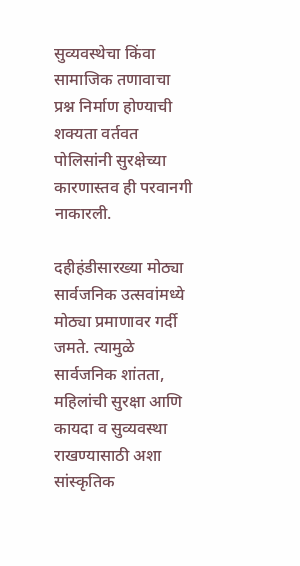सुव्यवस्थेचा किंवा सामाजिक तणावाचा प्रश्न निर्माण होण्याची शक्यता वर्तवत पोलिसांनी सुरक्षेच्या कारणास्तव ही परवानगी नाकारली.

दहीहंडीसारख्या मोठ्या सार्वजनिक उत्सवांमध्ये मोठ्या प्रमाणावर गर्दी जमते. त्यामुळे सार्वजनिक शांतता, महिलांची सुरक्षा आणि कायदा व सुव्यवस्था राखण्यासाठी अशा सांस्कृतिक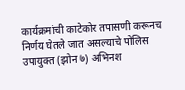कार्यक्रमांची काटेकोर तपासणी करूनच निर्णय घेतले जात असल्याचे पोलिस उपायुक्त (झोन ७) अभिनश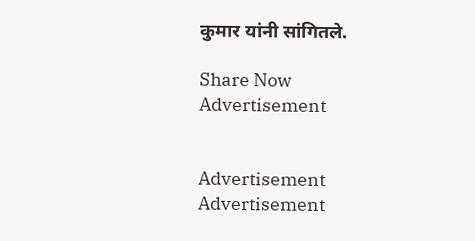कुमार यांनी सांगितले.

Share Now
Advertisement


Advertisement
Advertisement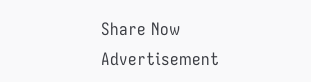Share Now
Advertisement